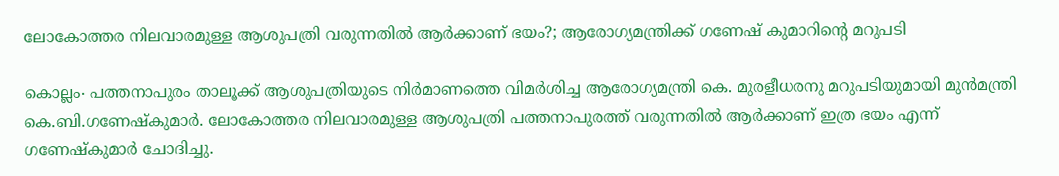ലോകോത്തര നിലവാരമുള്ള ആശുപത്രി വരുന്നതിൽ ആർക്കാണ് ഭയം?; ആരോഗ്യമന്ത്രിക്ക് ഗണേഷ് കുമാറിന്റെ മറുപടി

കൊല്ലം∙ പത്തനാപുരം താലൂക്ക് ആശുപത്രിയുടെ നിർമാണത്തെ വിമർശിച്ച ആരോഗ്യമന്ത്രി കെ. മുരളീധരനു മറുപടിയുമായി മുൻമന്ത്രി കെ.ബി.ഗണേഷ്കുമാർ. ലോകോത്തര നിലവാരമുള്ള ആശുപത്രി പത്തനാപുരത്ത് വരുന്നതിൽ ആർക്കാണ് ഇത്ര ഭയം എന്ന് ഗണേഷ്കുമാർ ചോദിച്ചു.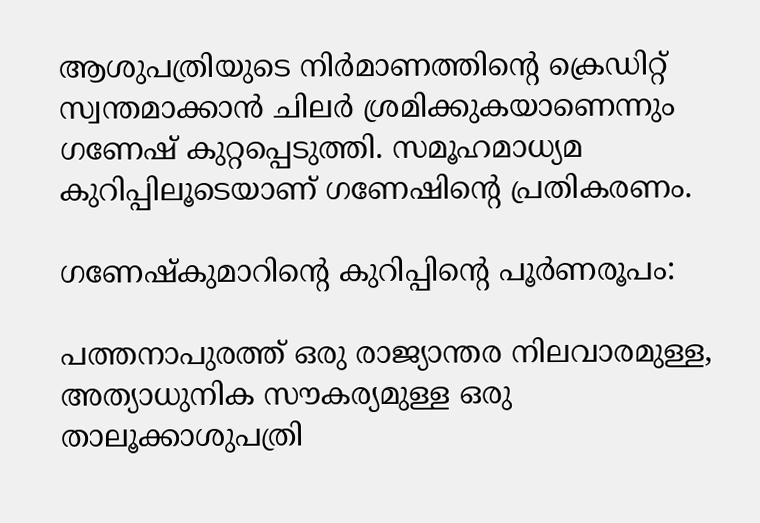ആശുപത്രിയുടെ നിർമാണത്തിന്റെ ക്രെഡിറ്റ് സ്വന്തമാക്കാൻ ചിലർ ശ്രമിക്കുകയാണെന്നും ഗണേഷ് കുറ്റപ്പെടുത്തി. സമൂഹമാധ്യമ കുറിപ്പിലൂടെയാണ് ഗണേഷിന്റെ പ്രതികരണം.

ഗണേഷ്കുമാറിന്റെ കുറിപ്പിന്റെ പൂർണരൂപം:

പത്തനാപുരത്ത് ഒരു രാജ്യാന്തര നിലവാരമുള്ള, അത്യാധുനിക സൗകര്യമുള്ള ഒരു താലൂക്കാശുപത്രി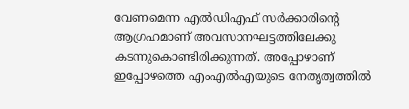വേണമെന്ന എൽഡിഎഫ് സർക്കാരിന്റെ ആഗ്രഹമാണ് അവസാനഘട്ടത്തിലേക്കു കടന്നുകൊണ്ടിരിക്കുന്നത്. അപ്പോഴാണ് ഇപ്പോഴത്തെ എംഎൽഎയുടെ നേതൃത്വത്തിൽ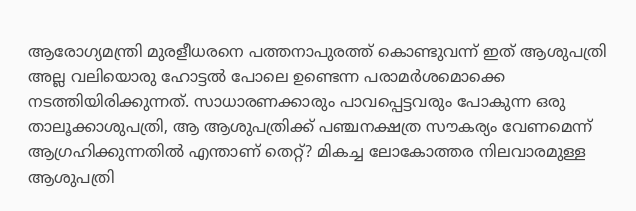ആരോഗ്യമന്ത്രി മുരളീധരനെ പത്തനാപുരത്ത് കൊണ്ടുവന്ന് ഇത് ആശുപത്രി അല്ല വലിയൊരു ഹോട്ടൽ പോലെ ഉണ്ടെന്ന പരാമർശമൊക്കെ നടത്തിയിരിക്കുന്നത്. സാധാരണക്കാരും പാവപ്പെട്ടവരും പോകുന്ന ഒരു താലൂക്കാശുപത്രി, ആ ആശുപത്രിക്ക് പഞ്ചനക്ഷത്ര സൗകര്യം വേണമെന്ന് ആഗ്രഹിക്കുന്നതിൽ എന്താണ് തെറ്റ്? മികച്ച ലോകോത്തര നിലവാരമുള്ള ആശുപത്രി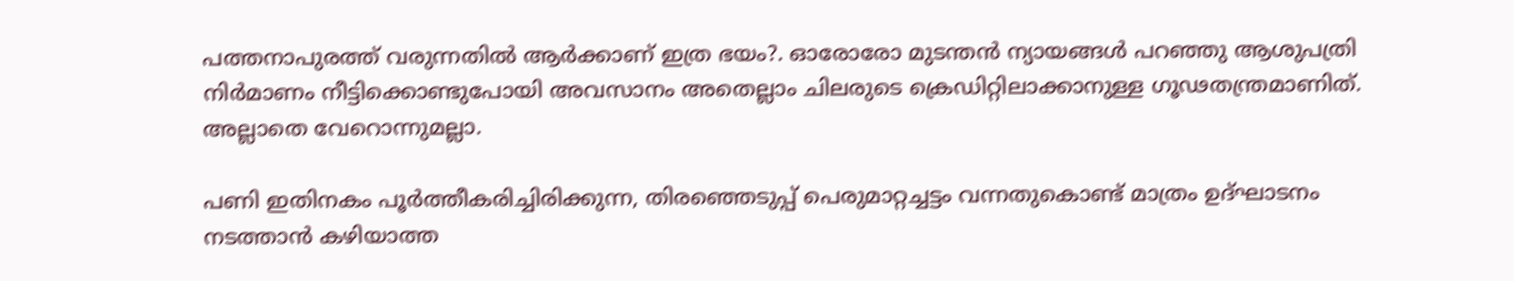പത്തനാപുരത്ത് വരുന്നതിൽ ആർക്കാണ് ഇത്ര ഭയം?. ഓരോരോ മുടന്തൻ ന്യായങ്ങൾ പറഞ്ഞു ആശുപത്രി നിർമാണം നീട്ടിക്കൊണ്ടുപോയി അവസാനം അതെല്ലാം ചിലരുടെ ക്രെഡിറ്റിലാക്കാനുള്ള ഗൂഢതന്ത്രമാണിത്. അല്ലാതെ വേറൊന്നുമല്ലാ.

പണി ഇതിനകം പൂർത്തീകരിച്ചിരിക്കുന്ന, തിരഞ്ഞെടുപ്പ് പെരുമാറ്റച്ചട്ടം വന്നതുകൊണ്ട് മാത്രം ഉദ്ഘാടനം നടത്താൻ കഴിയാത്ത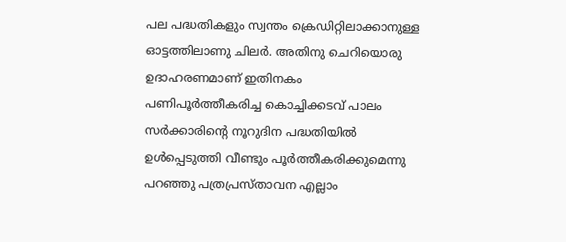പല പദ്ധതികളും സ്വന്തം ക്രെഡിറ്റിലാക്കാനുള്ള ഓട്ടത്തിലാണു ചിലർ. അതിനു ചെറിയൊരു ഉദാഹരണമാണ് ഇതിനകം പണിപൂർത്തീകരിച്ച കൊച്ചിക്കടവ് പാലം സർക്കാരിന്റെ നൂറുദിന പദ്ധതിയിൽ ഉൾപ്പെടുത്തി വീണ്ടും പൂർത്തീകരിക്കുമെന്നു പറഞ്ഞു പത്രപ്രസ്താവന എല്ലാം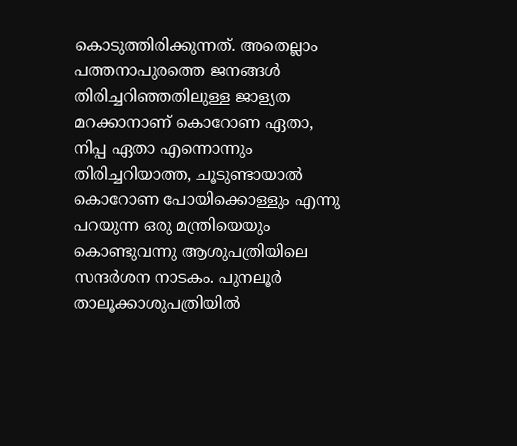കൊടുത്തിരിക്കുന്നത്. അതെല്ലാം പത്തനാപുരത്തെ ജനങ്ങൾ തിരിച്ചറിഞ്ഞതിലുള്ള ജാള്യത മറക്കാനാണ് കൊറോണ ഏതാ, നിപ്പ ഏതാ എന്നൊന്നും തിരിച്ചറിയാത്ത, ചൂടുണ്ടായാൽ കൊറോണ പോയിക്കൊള്ളും എന്നു പറയുന്ന ഒരു മന്ത്രിയെയും കൊണ്ടുവന്നു ആശുപത്രിയിലെ സന്ദർശന നാടകം. പുനലൂർ താലൂക്കാശുപത്രിയിൽ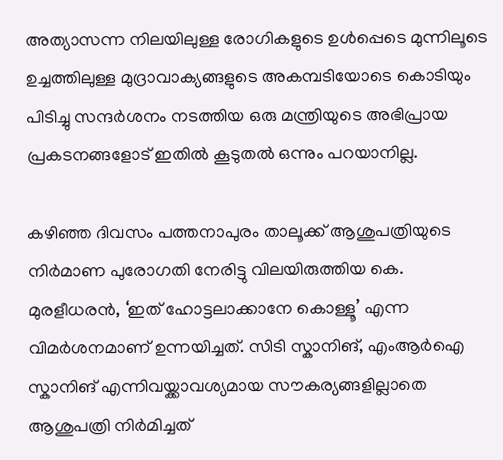അത്യാസന്ന നിലയിലുള്ള രോഗികളുടെ ഉൾപ്പെടെ മുന്നിലൂടെ ഉച്ചത്തിലുള്ള മുദ്രാവാക്യങ്ങളുടെ അകമ്പടിയോടെ കൊടിയും പിടിച്ചു സന്ദർശനം നടത്തിയ ഒരു മന്ത്രിയുടെ അഭിപ്രായ പ്രകടനങ്ങളോട് ഇതിൽ കൂടുതൽ ഒന്നും പറയാനില്ല.

കഴിഞ്ഞ ദിവസം പത്തനാപുരം താലൂക്ക് ആശുപത്രിയുടെ നിർമാണ പുരോഗതി നേരിട്ടു വിലയിരുത്തിയ കെ. മുരളീധരൻ, ‘ഇത് ഹോട്ടലാക്കാനേ കൊള്ളൂ’ എന്ന വിമർശനമാണ് ഉന്നയിച്ചത്. സിടി സ്കാനിങ്, എംആർഐ സ്കാനിങ് എന്നിവയ്ക്കാവശ്യമായ സൗകര്യങ്ങളില്ലാതെ ആശുപത്രി നിർമിച്ചത്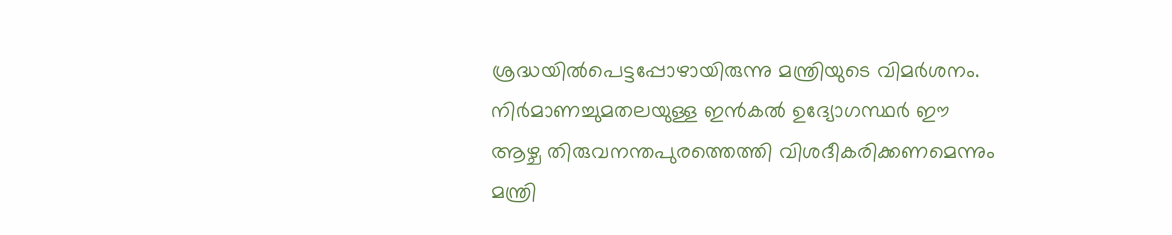ശ്രദ്ധയിൽപെട്ടപ്പോഴായിരുന്നു മന്ത്രിയുടെ വിമർശനം. നിർമാണച്ചുമതലയുള്ള ഇൻകൽ ഉദ്യോഗസ്ഥർ ഈ ആഴ്ച തിരുവനന്തപുരത്തെത്തി വിശദീകരിക്കണമെന്നും മന്ത്രി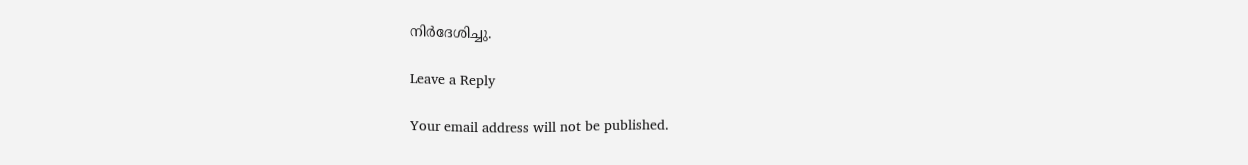നിർദേശിച്ചു.

Leave a Reply

Your email address will not be published.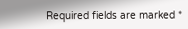Required fields are marked *